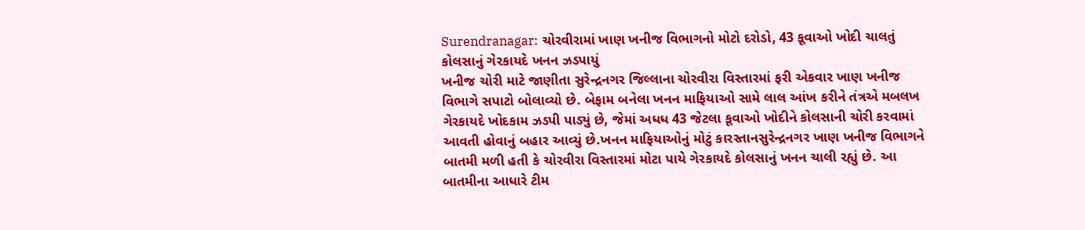Surendranagar: ચોરવીરામાં ખાણ ખનીજ વિભાગનો મોટો દરોડો, 43 કૂવાઓ ખોદી ચાલતું કોલસાનું ગેરકાયદે ખનન ઝડપાયું
ખનીજ ચોરી માટે જાણીતા સુરેન્દ્રનગર જિલ્લાના ચોરવીરા વિસ્તારમાં ફરી એકવાર ખાણ ખનીજ વિભાગે સપાટો બોલાવ્યો છે. બેફામ બનેલા ખનન માફિયાઓ સામે લાલ આંખ કરીને તંત્રએ મબલખ ગેરકાયદે ખોદકામ ઝડપી પાડ્યું છે, જેમાં અધધ 43 જેટલા કૂવાઓ ખોદીને કોલસાની ચોરી કરવામાં આવતી હોવાનું બહાર આવ્યું છે.ખનન માફિયાઓનું મોટું કારસ્તાનસુરેન્દ્રનગર ખાણ ખનીજ વિભાગને બાતમી મળી હતી કે ચોરવીરા વિસ્તારમાં મોટા પાયે ગેરકાયદે કોલસાનું ખનન ચાલી રહ્યું છે. આ બાતમીના આધારે ટીમ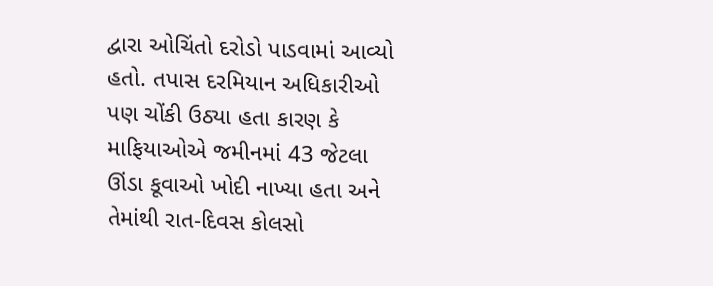દ્વારા ઓચિંતો દરોડો પાડવામાં આવ્યો હતો. તપાસ દરમિયાન અધિકારીઓ પણ ચોંકી ઉઠ્યા હતા કારણ કે માફિયાઓએ જમીનમાં 43 જેટલા ઊંડા કૂવાઓ ખોદી નાખ્યા હતા અને તેમાંથી રાત-દિવસ કોલસો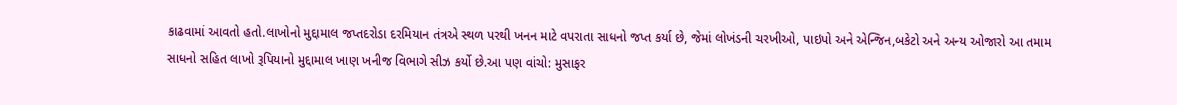કાઢવામાં આવતો હતો.લાખોનો મુદ્દામાલ જપ્તદરોડા દરમિયાન તંત્રએ સ્થળ પરથી ખનન માટે વપરાતા સાધનો જપ્ત કર્યા છે, જેમાં લોખંડની ચરખીઓ, પાઇપો અને એન્જિન,બકેટો અને અન્ય ઓજારો આ તમામ સાધનો સહિત લાખો રૂપિયાનો મુદ્દામાલ ખાણ ખનીજ વિભાગે સીઝ કર્યો છે.આ પણ વાંચો: મુસાફર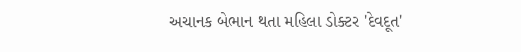અચાનક બેભાન થતા મહિલા ડોક્ટર 'દેવદૂત'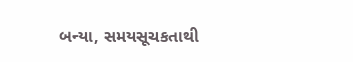બન્યા, સમયસૂચકતાથી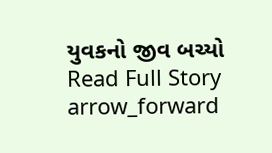યુવકનો જીવ બચ્યો
Read Full Story arrow_forward